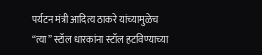पर्यटन मंत्री आदित्य ठाकरे यांच्यामुळेच “त्या” स्टॉल धारकांना स्टॉल हटविण्याच्या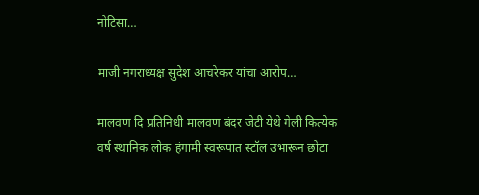नोटिसा…

माजी नगराध्यक्ष सुदेश आचरेकर यांचा आरोप…

मालवण दि प्रतिनिधी मालवण बंदर जेटी येथे गेली कित्येक वर्ष स्थानिक लोक हंगामी स्वरूपात स्टॉल उभारून छोटा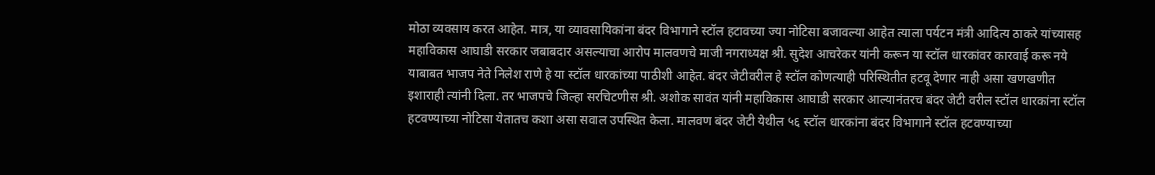मोठा व्यवसाय करत आहेत. मात्र, या व्यावसायिकांना बंदर विभागाने स्टॉल हटावच्या ज्या नोटिसा बजावल्या आहेत त्याला पर्यटन मंत्री आदित्य ठाकरे यांच्यासह महाविकास आघाडी सरकार जबाबदार असल्याचा आरोप मालवणचे माजी नगराध्यक्ष श्री. सुदेश आचरेकर यांनी करून या स्टॉल धारकांवर कारवाई करू नये याबाबत भाजप नेते निलेश राणे हे या स्टॉल धारकांच्या पाठीशी आहेत. बंदर जेटीवरील हे स्टॉल कोणत्याही परिस्थितीत हटवू देणार नाही असा खणखणीत इशाराही त्यांनी दिला. तर भाजपचे जिल्हा सरचिटणीस श्री. अशोक सावंत यांनी महाविकास आघाडी सरकार आल्यानंतरच बंदर जेटी वरील स्टॉल धारकांना स्टॉल हटवण्याच्या नोटिसा येतातच कशा असा सवाल उपस्थित केला. मालवण बंदर जेटी येथील ५६ स्टॉल धारकांना बंदर विभागाने स्टॉल हटवण्याच्या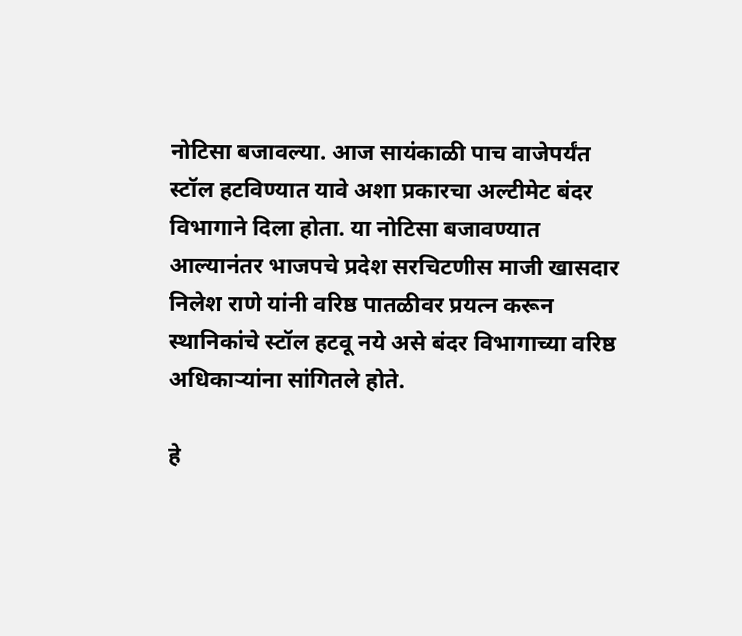नोटिसा बजावल्या. आज सायंकाळी पाच वाजेपर्यंत स्टॉल हटविण्यात यावे अशा प्रकारचा अल्टीमेट बंदर विभागाने दिला होता. या नोटिसा बजावण्यात आल्यानंतर भाजपचे प्रदेश सरचिटणीस माजी खासदार निलेश राणे यांनी वरिष्ठ पातळीवर प्रयत्न करून स्थानिकांचे स्टॉल हटवू नये असे बंदर विभागाच्या वरिष्ठ अधिकाऱ्यांना सांगितले होते.

हे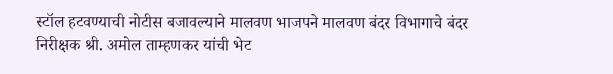स्टॉल हटवण्याची नोटीस बजावल्याने मालवण भाजपने मालवण बंदर विभागाचे बंदर निरीक्षक श्री. अमोल ताम्हणकर यांची भेट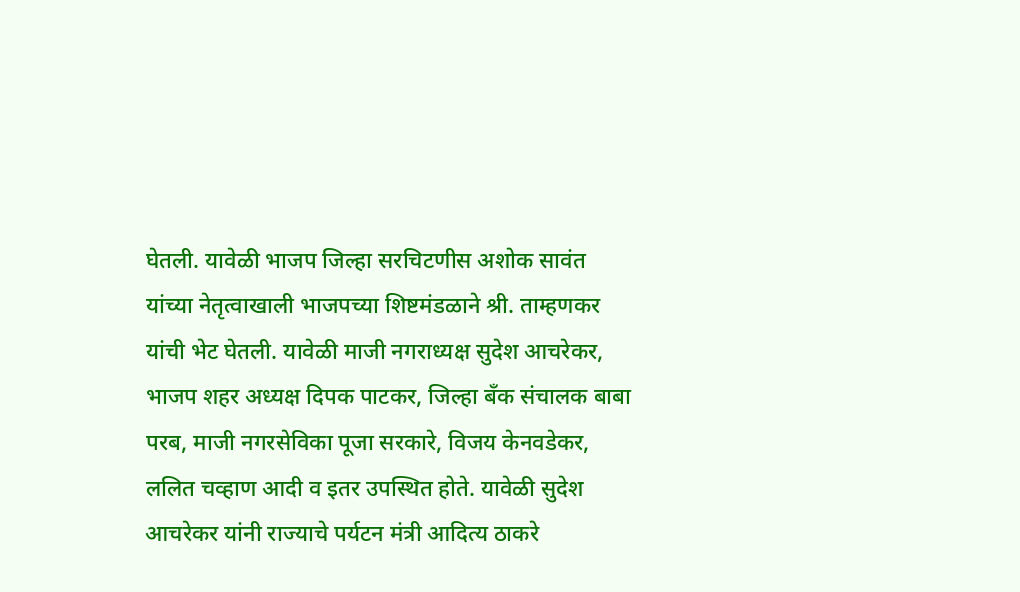घेतली. यावेळी भाजप जिल्हा सरचिटणीस अशोक सावंत यांच्या नेतृत्वाखाली भाजपच्या शिष्टमंडळाने श्री. ताम्हणकर यांची भेट घेतली. यावेळी माजी नगराध्यक्ष सुदेश आचरेकर, भाजप शहर अध्यक्ष दिपक पाटकर, जिल्हा बँक संचालक बाबा परब, माजी नगरसेविका पूजा सरकारे, विजय केनवडेकर, ललित चव्हाण आदी व इतर उपस्थित होते. यावेळी सुदेश आचरेकर यांनी राज्याचे पर्यटन मंत्री आदित्य ठाकरे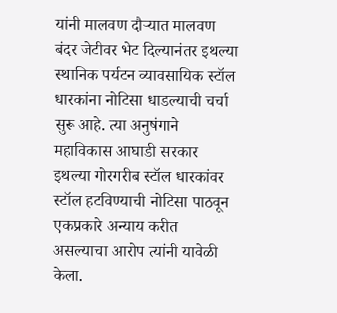यांनी मालवण दौऱ्यात मालवण बंदर जेटीवर भेट दिल्यानंतर इथल्या स्थानिक पर्यटन व्यावसायिक स्टॉल धारकांना नोटिसा धाडल्याची चर्चा सुरू आहे. त्या अनुषंगाने महाविकास आघाडी सरकार इथल्या गोरगरीब स्टॉल धारकांवर स्टॉल हटविण्याची नोटिसा पाठवून एकप्रकारे अन्याय करीत असल्याचा आरोप त्यांनी यावेळी केला.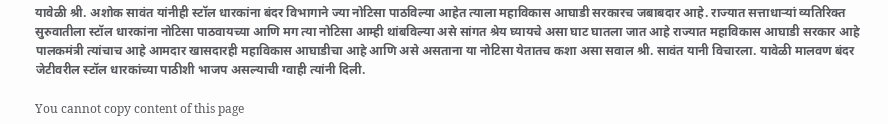यावेळी श्री. अशोक सावंत यांनीही स्टॉल धारकांना बंदर विभागाने ज्या नोटिसा पाठविल्या आहेत त्याला महाविकास आघाडी सरकारच जबाबदार आहे. राज्यात सत्ताधाऱ्यां व्यतिरिक्त सुरुवातीला स्टॉल धारकांना नोटिसा पाठवायच्या आणि मग त्या नोटिसा आम्ही थांबविल्या असे सांगत श्रेय घ्यायचे असा घाट घातला जात आहे राज्यात महाविकास आघाडी सरकार आहे पालकमंत्री त्यांचाच आहे आमदार खासदारही महाविकास आघाडीचा आहे आणि असे असताना या नोटिसा येतातच कशा असा सवाल श्री. सावंत यानी विचारला. यावेळी मालवण बंदर जेटीवरील स्टॉल धारकांच्या पाठीशी भाजप असल्याची ग्वाही त्यांनी दिली.

You cannot copy content of this page